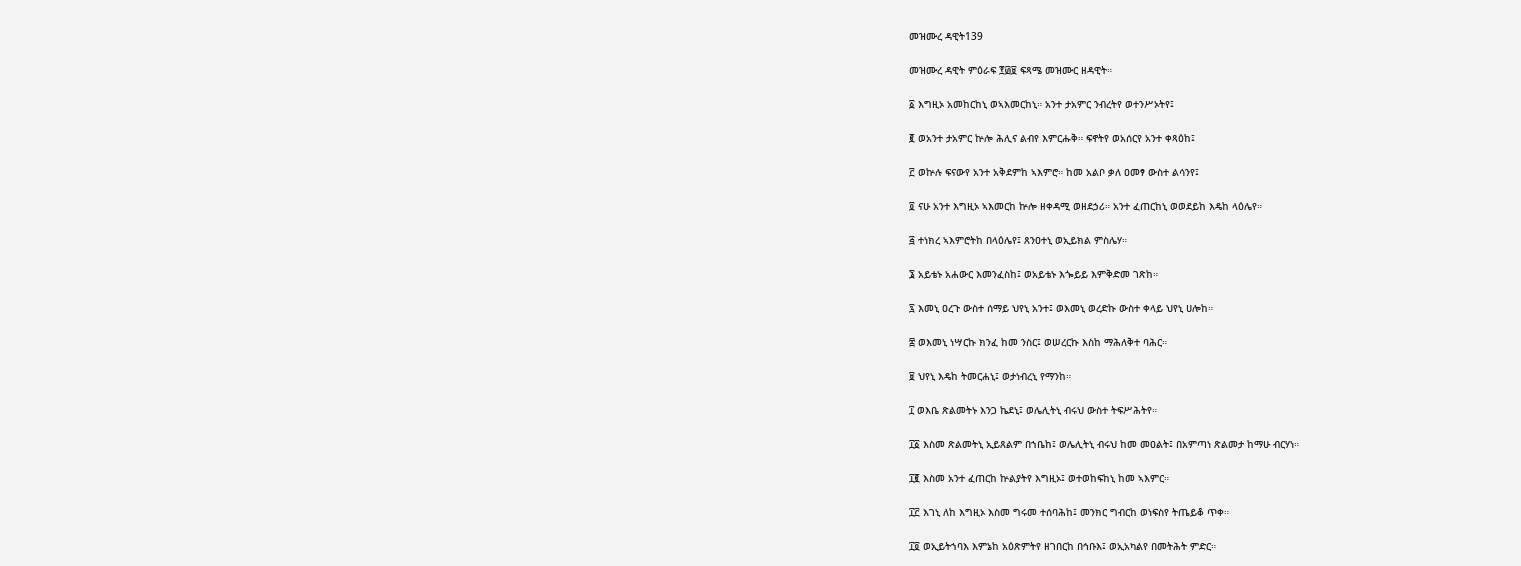መዝሙረ ዳዊት139

መዝሙረ ዳዊት ምዕራፍ ፻፴፱ ፍጻሜ መዝሙር ዘዳዊት።

፩ እግዚኦ አመከርከኒ ወኣእመርከኒ። አንተ ታአምር ንብረትየ ወተንሥኦትየ፤

፪ ወአንተ ታአምር ኵሎ ሕሊና ልብየ እምርሑቅ። ፍኖትየ ወአሰርየ አንተ ቀጻዕከ፤

፫ ወኵሉ ፍናውየ አንተ አቅደምከ ኣእምሮ። ከመ አልቦ ቃለ ዐመፃ ውስተ ልሳንየ፤

፬ ናሁ አንተ እግዚኦ ኣእመርከ ኵሎ ዘቀዳሚ ወዘደኃሪ። አንተ ፈጠርከኒ ወወደይከ እዴከ ላዕሌየ።

፭ ተነክረ ኣእምሮትከ በላዕሌየ፤ ጸንዐተኒ ወኢይክል ምስሌሃ።

፮ አይቴኑ አሐውር እመንፈስከ፤ ወአይቴኑ እጐይይ እምቅድመ ገጽከ።

፯ እመኒ ዐረጉ ውስተ ሰማይ ህየኒ አንተ፤ ወእመኒ ወረድኩ ውስተ ቀላይ ህየኒ ሀሎከ።

፰ ወእመኒ ነሣርኩ ክንፈ ከመ ንስር፤ ወሠረርኩ እስከ ማሕለቅተ ባሕር።

፱ ህየኒ እዴከ ትመርሐኒ፤ ወታነብረኒ የማንከ።

፲ ወእቤ ጽልመትኑ እንጋ ኬደኒ፤ ወሌሊትኒ ብሩህ ውስተ ትፍሥሕትየ።

፲፩ እስመ ጽልመትኒ ኢይጸልም በኀቤከ፤ ወሌሊትኒ ብሩህ ከመ መዐልት፤ በአምጣነ ጽልመታ ከማሁ ብርሃነ።

፲፪ እስመ አንተ ፈጠርከ ኵልያትየ እግዚኦ፤ ወተወከፍከኒ ከመ ኣእምር።

፲፫ እገኒ ለከ እግዚኦ እስመ ግሩመ ተሰባሕከ፤ መንክር ግብርከ ወነፍስየ ትጤይቆ ጥቀ።

፲፬ ወኢይትኀባእ እምኔከ አዕጽምትየ ዘገበርከ በኅቡእ፤ ወኢአካልየ በመትሕት ምድር።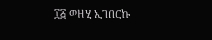፲፭ ወዘሂ ኢገበርኩ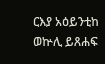ርእያ አዕይንቲከ ወኵሊ ይጸሐፍ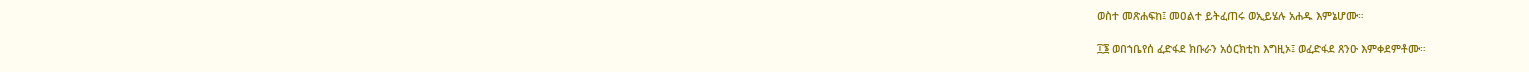ወስተ መጽሐፍከ፤ መዐልተ ይትፈጠሩ ወኢይሄሉ አሐዱ እምኔሆሙ።

፲፮ ወበኀቤየሰ ፈድፋደ ክቡራን አዕርክቲከ እግዚኦ፤ ወፈድፋደ ጸንዑ እምቀደምቶሙ።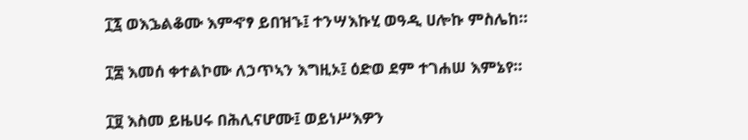፲፯ ወእኌልቆሙ እምኆፃ ይበዝኁ፤ ተንሣእኩሂ ወዓዲ ሀሎኩ ምስሌከ።

፲፰ እመሰ ቀተልኮሙ ለኃጥኣን እግዚኦ፤ ዕድወ ደም ተገሐሠ እምኔየ።

፲፱ እስመ ይዜሀሩ በሕሊናሆሙ፤ ወይነሥእዎን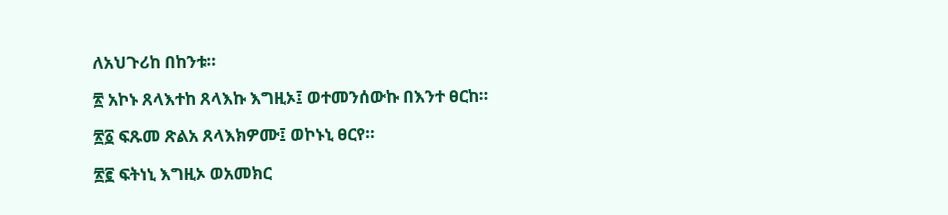ለአህጉሪከ በከንቱ።

፳ አኮኑ ጸላእተከ ጸላእኩ እግዚኦ፤ ወተመንሰውኩ በእንተ ፀርከ።

፳፩ ፍጹመ ጽልአ ጸላእክዎሙ፤ ወኮኑኒ ፀርየ።

፳፪ ፍትነኒ እግዚኦ ወአመክር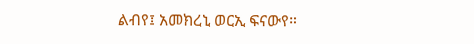ልብየ፤ አመክረኒ ወርኢ ፍናውየ።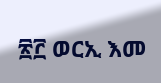፳፫ ወርኢ እመ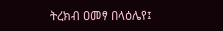ትረክብ ዐመፃ በላዕሌየ፤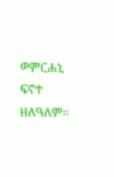ወምርሐኒ ፍኖተ ዘለዓለም።